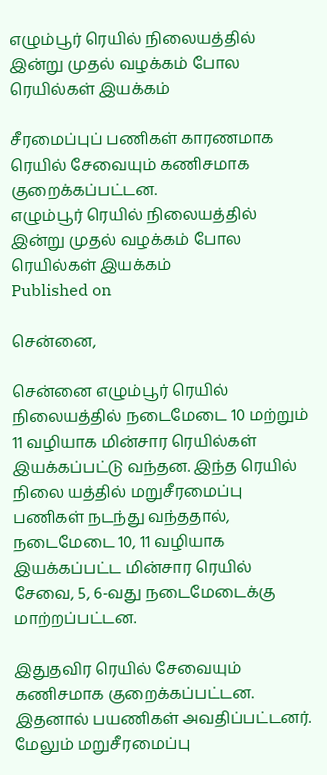எழும்பூர் ரெயில் நிலையத்தில் இன்று முதல் வழக்கம் போல ரெயில்கள் இயக்கம்

சீரமைப்புப் பணிகள் காரணமாக ரெயில் சேவையும் கணிசமாக குறைக்கப்பட்டன.
எழும்பூர் ரெயில் நிலையத்தில் இன்று முதல் வழக்கம் போல ரெயில்கள் இயக்கம்
Published on

சென்னை,

சென்னை எழும்பூர் ரெயில் நிலையத்தில் நடைமேடை 10 மற்றும் 11 வழியாக மின்சார ரெயில்கள் இயக்கப்பட்டு வந்தன. இந்த ரெயில் நிலை யத்தில் மறுசீரமைப்பு பணிகள் நடந்து வந்ததால், நடைமேடை 10, 11 வழியாக இயக்கப்பட்ட மின்சார ரெயில் சேவை, 5, 6-வது நடைமேடைக்கு மாற்றப்பட்டன.

இதுதவிர ரெயில் சேவையும் கணிசமாக குறைக்கப்பட்டன. இதனால் பயணிகள் அவதிப்பட்டனர். மேலும் மறுசீரமைப்பு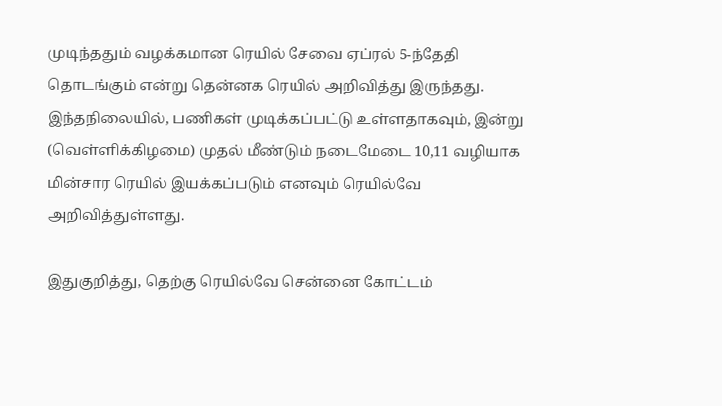முடிந்ததும் வழக்கமான ரெயில் சேவை ஏப்ரல் 5-ந்தேதி தொடங்கும் என்று தென்னக ரெயில் அறிவித்து இருந்தது. இந்தநிலையில், பணிகள் முடிக்கப்பட்டு உள்ளதாகவும், இன்று (வெள்ளிக்கிழமை) முதல் மீண்டும் நடைமேடை 10,11 வழியாக மின்சார ரெயில் இயக்கப்படும் எனவும் ரெயில்வே அறிவித்துள்ளது.

இதுகுறித்து, தெற்கு ரெயில்வே சென்னை கோட்டம்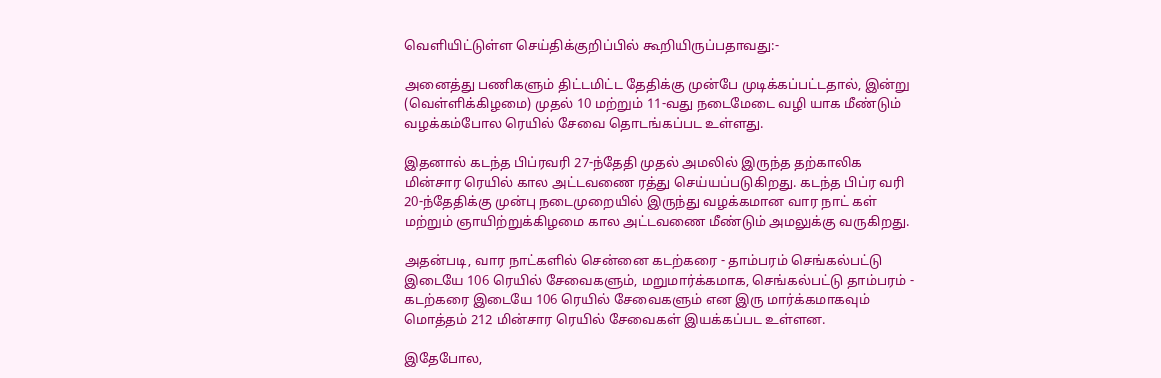வெளியிட்டுள்ள செய்திக்குறிப்பில் கூறியிருப்பதாவது:-

அனைத்து பணிகளும் திட்டமிட்ட தேதிக்கு முன்பே முடிக்கப்பட்டதால், இன்று (வெள்ளிக்கிழமை) முதல் 10 மற்றும் 11-வது நடைமேடை வழி யாக மீண்டும் வழக்கம்போல ரெயில் சேவை தொடங்கப்பட உள்ளது.

இதனால் கடந்த பிப்ரவரி 27-ந்தேதி முதல் அமலில் இருந்த தற்காலிக மின்சார ரெயில் கால அட்டவணை ரத்து செய்யப்படுகிறது. கடந்த பிப்ர வரி 20-ந்தேதிக்கு முன்பு நடைமுறையில் இருந்து வழக்கமான வார நாட் கள் மற்றும் ஞாயிற்றுக்கிழமை கால அட்டவணை மீண்டும் அமலுக்கு வருகிறது.

அதன்படி, வார நாட்களில் சென்னை கடற்கரை - தாம்பரம் செங்கல்பட்டு இடையே 106 ரெயில் சேவைகளும், மறுமார்க்கமாக, செங்கல்பட்டு தாம்பரம் - கடற்கரை இடையே 106 ரெயில் சேவைகளும் என இரு மார்க்கமாகவும் மொத்தம் 212 மின்சார ரெயில் சேவைகள் இயக்கப்பட உள்ளன.

இதேபோல,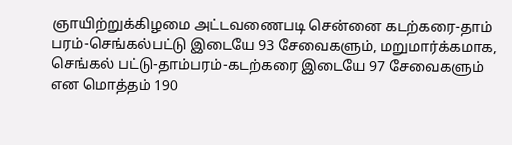ஞாயிற்றுக்கிழமை அட்டவணைபடி சென்னை கடற்கரை-தாம் பரம்-செங்கல்பட்டு இடையே 93 சேவைகளும், மறுமார்க்கமாக, செங்கல் பட்டு-தாம்பரம்-கடற்கரை இடையே 97 சேவைகளும் என மொத்தம் 190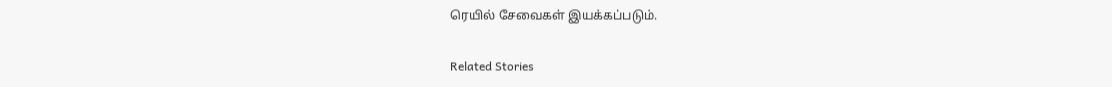ரெயில் சேவைகள் இயக்கப்படும்.

Related Stories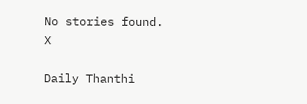No stories found.
X

Daily Thanthi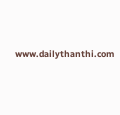www.dailythanthi.com